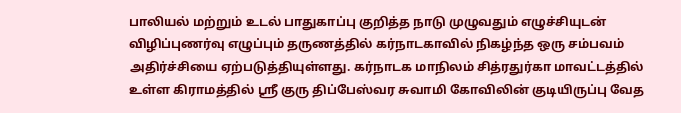பாலியல் மற்றும் உடல் பாதுகாப்பு குறித்த நாடு முழுவதும் எழுச்சியுடன் விழிப்புணர்வு எழுப்பும் தருணத்தில் கர்நாடகாவில் நிகழ்ந்த ஒரு சம்பவம் அதிர்ச்சியை ஏற்படுத்தியுள்ளது. கர்நாடக மாநிலம் சித்ரதுர்கா மாவட்டத்தில் உள்ள கிராமத்தில் ஸ்ரீ குரு திப்பேஸ்வர சுவாமி கோவிலின் குடியிருப்பு வேத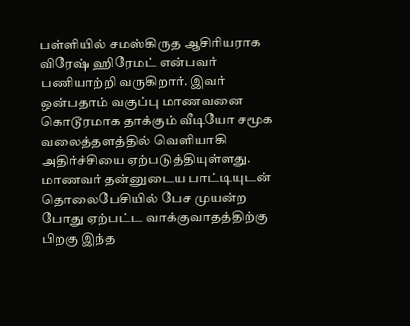பள்ளியில் சமஸ்கிருத ஆசிரியராக விரேஷ் ஹிரேமட் என்பவர் பணியாற்றி வருகிறார். இவர் ஒன்பதாம் வகுப்பு மாணவனை கொடூரமாக தாக்கும் வீடியோ சமூக வலைத்தளத்தில் வெளியாகி அதிர்ச்சியை ஏற்படுத்தியுள்ளது.
மாணவர் தன்னுடைய பாட்டியுடன் தொலைபேசியில் பேச முயன்ற போது ஏற்பட்ட வாக்குவாதத்திற்கு பிறகு இந்த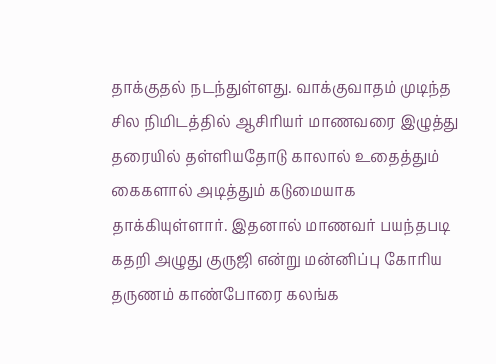தாக்குதல் நடந்துள்ளது. வாக்குவாதம் முடிந்த சில நிமிடத்தில் ஆசிரியர் மாணவரை இழுத்து தரையில் தள்ளியதோடு காலால் உதைத்தும் கைகளால் அடித்தும் கடுமையாக தாக்கியுள்ளார். இதனால் மாணவர் பயந்தபடி கதறி அழுது குருஜி என்று மன்னிப்பு கோரிய தருணம் காண்போரை கலங்க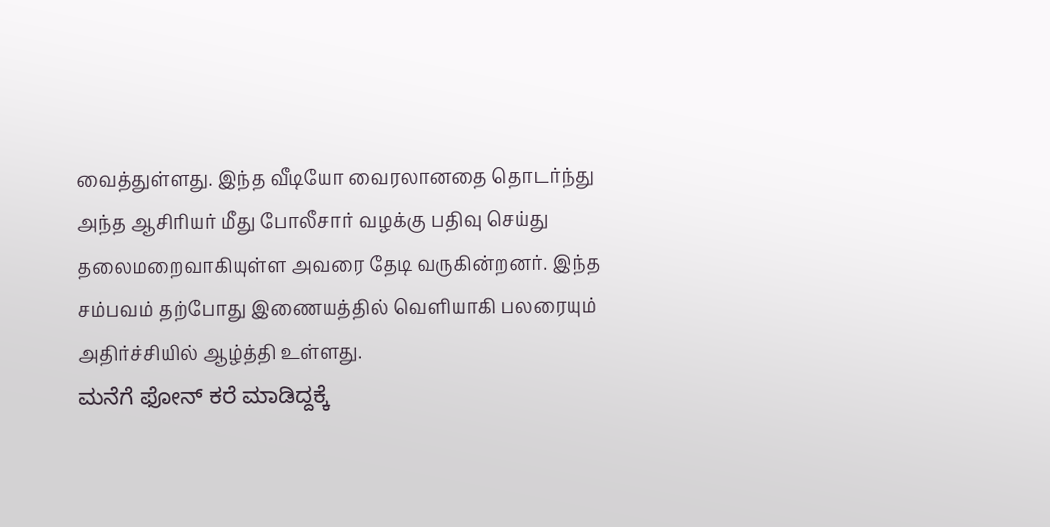வைத்துள்ளது. இந்த வீடியோ வைரலானதை தொடர்ந்து அந்த ஆசிரியர் மீது போலீசார் வழக்கு பதிவு செய்து தலைமறைவாகியுள்ள அவரை தேடி வருகின்றனர். இந்த சம்பவம் தற்போது இணையத்தில் வெளியாகி பலரையும் அதிர்ச்சியில் ஆழ்த்தி உள்ளது.
ಮನೆಗೆ ಫೋನ್ ಕರೆ ಮಾಡಿದ್ದಕ್ಕೆ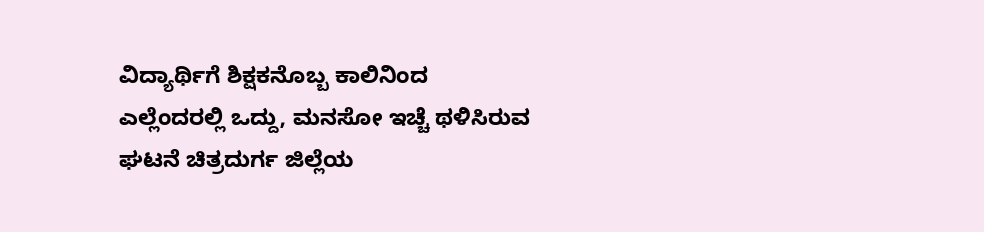ವಿದ್ಯಾರ್ಥಿಗೆ ಶಿಕ್ಷಕನೊಬ್ಬ ಕಾಲಿನಿಂದ ಎಲ್ಲೆಂದರಲ್ಲಿ ಒದ್ದು, ಮನಸೋ ಇಚ್ಚೆ ಥಳಿಸಿರುವ ಘಟನೆ ಚಿತ್ರದುರ್ಗ ಜಿಲ್ಲೆಯ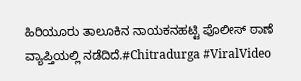ಹಿರಿಯೂರು ತಾಲೂಕಿನ ನಾಯಕನಹಟ್ಟಿ ಪೊಲೀಸ್ ಠಾಣೆ ವ್ಯಾಪ್ತಿಯಲ್ಲಿ ನಡೆದಿದೆ.#Chitradurga #ViralVideo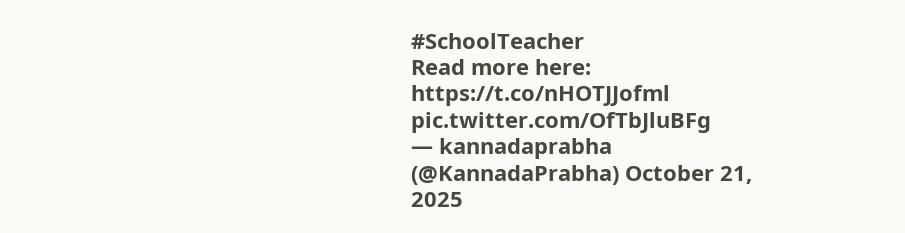#SchoolTeacher
Read more here: https://t.co/nHOTJJofml pic.twitter.com/OfTbJluBFg
— kannadaprabha (@KannadaPrabha) October 21, 2025